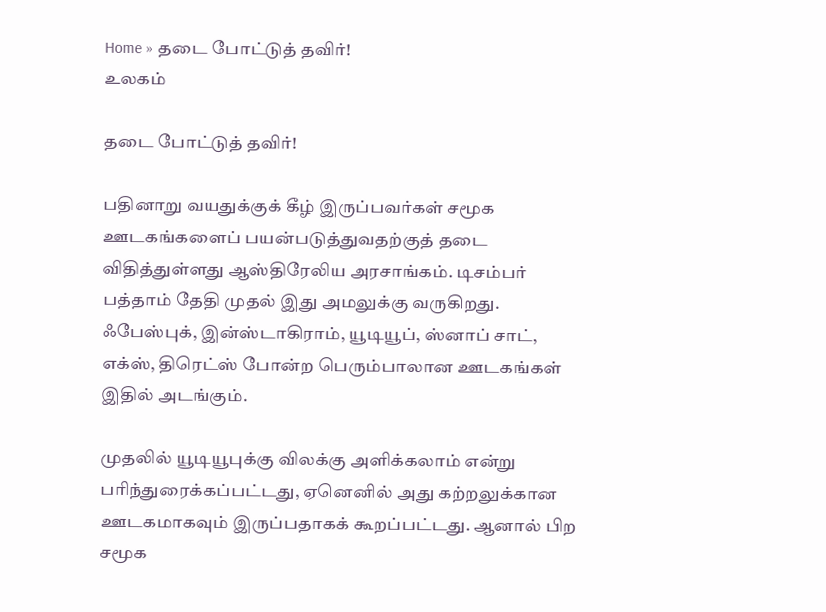Home » தடை போட்டுத் தவிர்!
உலகம்

தடை போட்டுத் தவிர்!

பதினாறு வயதுக்குக் கீழ் இருப்பவர்கள் சமூக ஊடகங்களைப் பயன்படுத்துவதற்குத் தடை விதித்துள்ளது ஆஸ்திரேலிய அரசாங்கம். டிசம்பர் பத்தாம் தேதி முதல் இது அமலுக்கு வருகிறது. ஃபேஸ்புக், இன்ஸ்டாகிராம், யூடியூப், ஸ்னாப் சாட், எக்ஸ், திரெட்ஸ் போன்ற பெரும்பாலான ஊடகங்கள் இதில் அடங்கும்.

முதலில் யூடியூபுக்கு விலக்கு அளிக்கலாம் என்று பரிந்துரைக்கப்பட்டது, ஏனெனில் அது கற்றலுக்கான ஊடகமாகவும் இருப்பதாகக் கூறப்பட்டது. ஆனால் பிற சமூக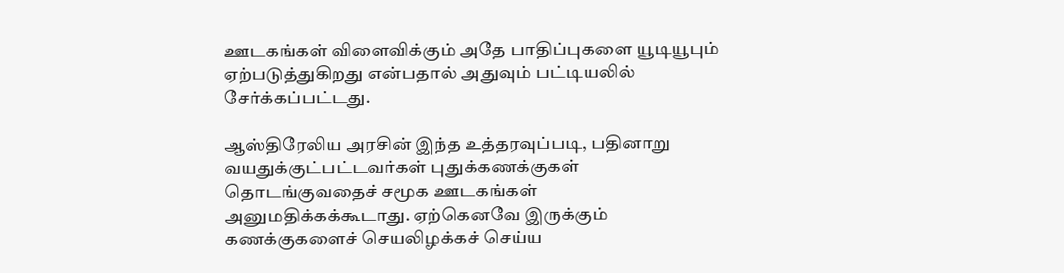ஊடகங்கள் விளைவிக்கும் அதே பாதிப்புகளை யூடியூபும் ஏற்படுத்துகிறது என்பதால் அதுவும் பட்டியலில் சேர்க்கப்பட்டது.

ஆஸ்திரேலிய அரசின் இந்த உத்தரவுப்படி, பதினாறு வயதுக்குட்பட்டவர்கள் புதுக்கணக்குகள் தொடங்குவதைச் சமூக ஊடகங்கள் அனுமதிக்கக்கூடாது. ஏற்கெனவே இருக்கும் கணக்குகளைச் செயலிழக்கச் செய்ய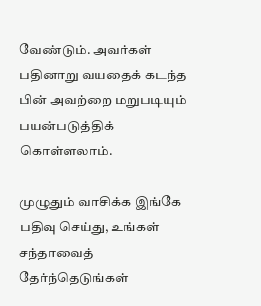வேண்டும். அவர்கள் பதினாறு வயதைக் கடந்த பின் அவற்றை மறுபடியும் பயன்படுத்திக் கொள்ளலாம்.

முழுதும் வாசிக்க இங்கே பதிவு செய்து, உங்கள் சந்தாவைத் தேர்ந்தெடுங்கள்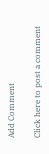Add Comment

Click here to post a comment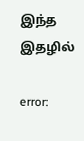இந்த இதழில்

error: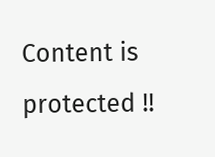Content is protected !!